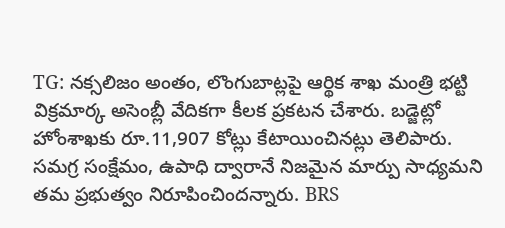TG: నక్సలిజం అంతం, లొంగుబాట్లపై ఆర్థిక శాఖ మంత్రి భట్టి విక్రమార్క అసెంబ్లీ వేదికగా కీలక ప్రకటన చేశారు. బడ్జెట్లో హోంశాఖకు రూ.11,907 కోట్లు కేటాయించినట్లు తెలిపారు. సమగ్ర సంక్షేమం, ఉపాధి ద్వారానే నిజమైన మార్పు సాధ్యమని తమ ప్రభుత్వం నిరూపించిందన్నారు. BRS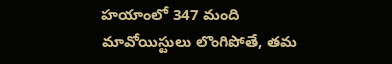హయాంలో 347 మంది మావోయిస్టులు లొంగిపోతే, తమ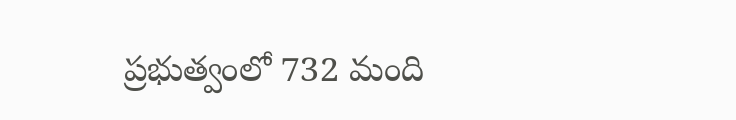ప్రభుత్వంలో 732 మంది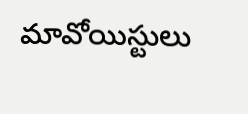మావోయిస్టులు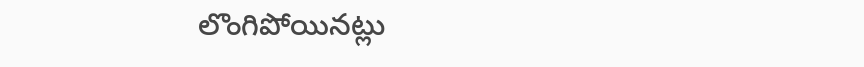లొంగిపోయినట్లు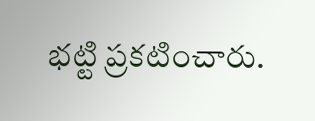భట్టి ప్రకటించారు.